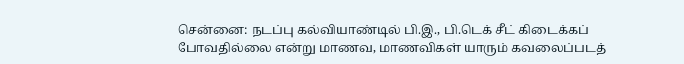சென்னை: நடப்பு கல்வியாண்டில் பி.இ., பி.டெக் சீட் கிடைக்கப் போவதில்லை என்று மாணவ, மாணவிகள் யாரும் கவலைப்படத்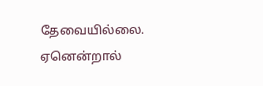தேவையில்லை. ஏனென்றால்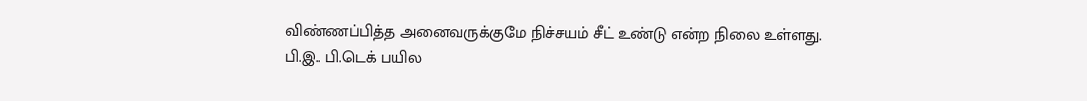விண்ணப்பித்த அனைவருக்குமே நிச்சயம் சீட் உண்டு என்ற நிலை உள்ளது.
பி.இ.. பி.டெக் பயில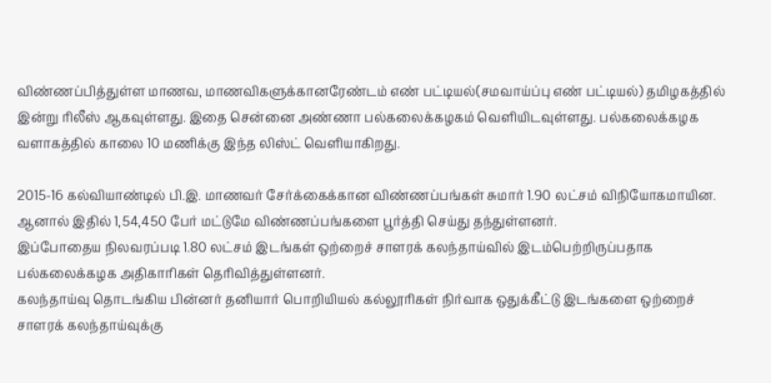விண்ணப்பித்துள்ள மாணவ, மாணவிகளுக்கானரேண்டம் எண் பட்டியல்(சமவாய்ப்பு எண் பட்டியல்) தமிழகத்தில் இன்று ரிலீஸ் ஆகவுள்ளது. இதை சென்னை அண்ணா பல்கலைக்கழகம் வெளியிடவுள்ளது. பல்கலைக்கழக வளாகத்தில் காலை 10 மணிக்கு இந்த லிஸ்ட் வெளியாகிறது.

2015-16 கல்வியாண்டில் பி.இ. மாணவர் சேர்க்கைக்கான விண்ணப்பங்கள் சுமார் 1.90 லட்சம் விநியோகமாயின. ஆனால் இதில் 1,54,450 பேர் மட்டுமே விண்ணப்பங்களை பூர்த்தி செய்து தந்துள்ளனர்.
இப்போதைய நிலவரப்படி 1.80 லட்சம் இடங்கள் ஒற்றைச் சாளரக் கலந்தாய்வில் இடம்பெற்றிருப்பதாக பல்கலைக்கழக அதிகாரிகள் தெரிவித்துள்ளனர்.
கலந்தாய்வு தொடங்கிய பின்னர் தனியார் பொறியியல் கல்லூரிகள் நிர்வாக ஒதுக்கீட்டு இடங்களை ஒற்றைச் சாளரக் கலந்தாய்வுக்கு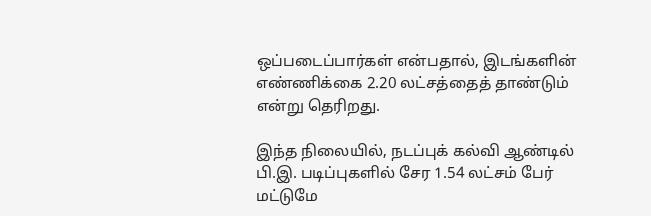ஒப்படைப்பார்கள் என்பதால், இடங்களின் எண்ணிக்கை 2.20 லட்சத்தைத் தாண்டும் என்று தெரிறது.

இந்த நிலையில், நடப்புக் கல்வி ஆண்டில் பி.இ. படிப்புகளில் சேர 1.54 லட்சம் பேர் மட்டுமே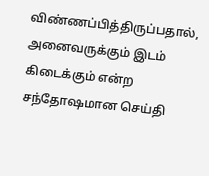விண்ணப்பித்திருப்பதால், அனைவருக்கும் இடம் கிடைக்கும் என்ற சந்தோஷமான செய்தி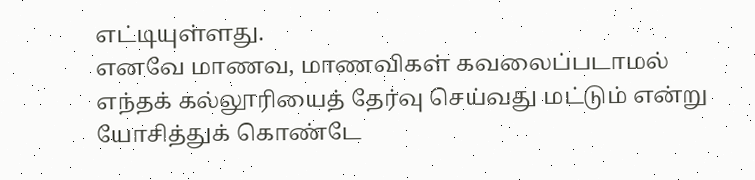எட்டியுள்ளது.
எனவே மாணவ, மாணவிகள் கவலைப்படாமல் எந்தக் கல்லூரியைத் தேர்வு செய்வது மட்டும் என்று யோசித்துக் கொண்டே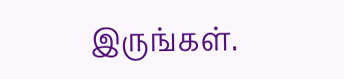இருங்கள்.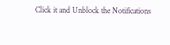Click it and Unblock the Notifications